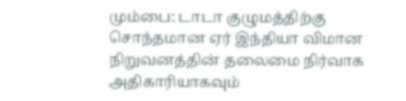மும்பை: டாடா குழுமத்திற்கு சொந்தமான ஏர் இந்தியா விமான நிறுவனத்தின் தலைமை நிர்வாக அதிகாரியாகவும்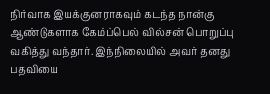நிர்வாக இயக்குனராகவும் கடந்த நான்கு ஆண்டுகளாக கேம்ப்பெல் வில்சன் பொறுப்பு வகித்து வந்தார். இந்நிலையில் அவர் தனது பதவியை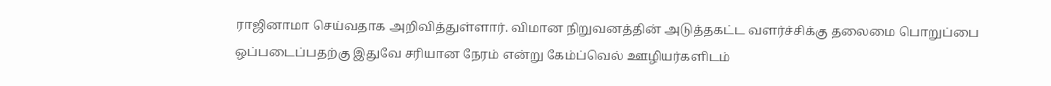ராஜினாமா செய்வதாக அறிவித்துள்ளார். விமான நிறுவனத்தின் அடுத்தகட்ட வளர்ச்சிக்கு தலைமை பொறுப்பை ஒப்படைப்பதற்கு இதுவே சரியான நேரம் என்று கேம்ப்வெல் ஊழியர்களிடம்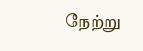நேற்று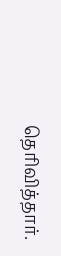தெரிவித்தார்.